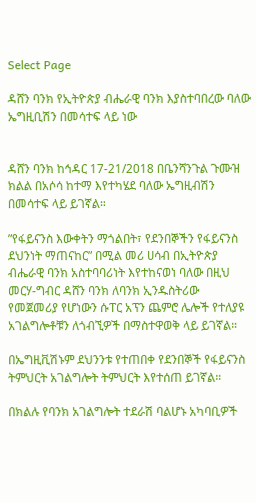Select Page

ዳሸን ባንክ የኢትዮጵያ ብሔራዊ ባንክ እያስተባበረው ባለው ኤግዚቢሽን በመሳተፍ ላይ ነው


ዳሸን ባንክ ከኅዳር 17-21/2018 በቤንሻንጉል ጉሙዝ ክልል በአሶሳ ከተማ እየተካሄደ ባለው ኤግዚብሽን በመሳተፍ ላይ ይገኛል።

”የፋይናንስ እውቀትን ማጎልበት፣ የደንበኞችን የፋይናንስ ደህንነት ማጠናከር” በሚል መሪ ሀሳብ በኢትዮጵያ ብሔራዊ ባንክ አስተባባሪነት እየተከናወነ ባለው በዚህ መርሃ-ግብር ዳሸን ባንክ ለባንክ ኢንዱስትሪው የመጀመሪያ የሆነውን ሱፐር አፕን ጨምሮ ሌሎች የተለያዩ አገልግሎቶቹን ለጎብኚዎች በማስተዋወቅ ላይ ይገኛል።

በኤግዚቪሽኑም ደህንንቱ የተጠበቀ የደንበኞች የፋይናንስ ትምህርት አገልግሎት ትምህርት እየተሰጠ ይገኛል።

በክልሉ የባንክ አገልግሎት ተደራሽ ባልሆኑ አካባቢዎች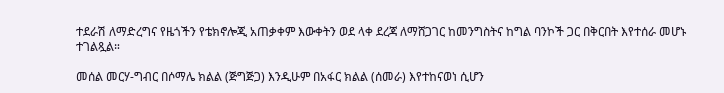ተደራሽ ለማድረግና የዜጎችን የቴክኖሎጂ አጠቃቀም እውቀትን ወደ ላቀ ደረጃ ለማሸጋገር ከመንግስትና ከግል ባንኮች ጋር በቅርበት እየተሰራ መሆኑ
ተገልጿል።

መሰል መርሃ-ግብር በሶማሌ ክልል (ጅግጅጋ) እንዲሁም በአፋር ክልል (ሰመራ) እየተከናወነ ሲሆን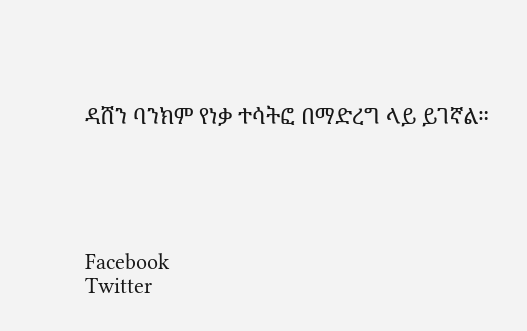ዳሸን ባንክም የነቃ ተሳትፎ በማድረግ ላይ ይገኛል።





Facebook
Twitter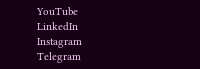YouTube
LinkedIn
Instagram
Telegram